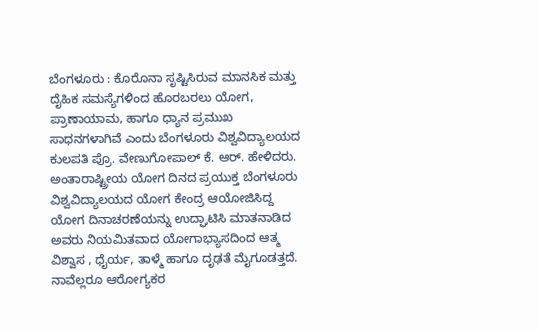ಬೆಂಗಳೂರು : ಕೊರೊನಾ ಸೃಷ್ಟಿಸಿರುವ ಮಾನಸಿಕ ಮತ್ತು ದೈಹಿಕ ಸಮಸ್ಯೆಗಳಿಂದ ಹೊರಬರಲು ಯೋಗ, ಪ್ರಾಣಾಯಾಮ, ಹಾಗೂ ಧ್ಯಾನ ಪ್ರಮುಖ ಸಾಧನಗಳಾಗಿವೆ ಎಂದು ಬೆಂಗಳೂರು ವಿಶ್ವವಿದ್ಯಾಲಯದ ಕುಲಪತಿ ಪ್ರೊ. ವೇಣುಗೋಪಾಲ್ ಕೆ. ಆರ್. ಹೇಳಿದರು.
ಅಂತಾರಾಷ್ಟ್ರೀಯ ಯೋಗ ದಿನದ ಪ್ರಯುಕ್ತ ಬೆಂಗಳೂರು ವಿಶ್ವವಿದ್ಯಾಲಯದ ಯೋಗ ಕೇಂದ್ರ ಆಯೋಜಿಸಿದ್ದ ಯೋಗ ದಿನಾಚರಣೆಯನ್ನು ಉದ್ಘಾಟಿಸಿ ಮಾತನಾಡಿದ ಅವರು ನಿಯಮಿತವಾದ ಯೋಗಾಭ್ಯಾಸದಿಂದ ಆತ್ಮ ವಿಶ್ವಾಸ , ಧೈರ್ಯ, ತಾಳ್ಮೆ ಹಾಗೂ ದೃಢತೆ ಮೈಗೂಡತ್ತದೆ. ನಾವೆಲ್ಲರೂ ಆರೋಗ್ಯಕರ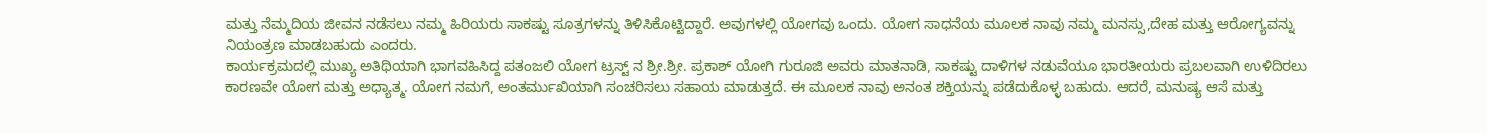ಮತ್ತು ನೆಮ್ಮದಿಯ ಜೀವನ ನಡೆಸಲು ನಮ್ಮ ಹಿರಿಯರು ಸಾಕಷ್ಟು ಸೂತ್ರಗಳನ್ನು ತಿಳಿಸಿಕೊಟ್ಟಿದ್ದಾರೆ. ಅವುಗಳಲ್ಲಿ ಯೋಗವು ಒಂದು. ಯೋಗ ಸಾಧನೆಯ ಮೂಲಕ ನಾವು ನಮ್ಮ ಮನಸ್ಸು,ದೇಹ ಮತ್ತು ಆರೋಗ್ಯವನ್ನು ನಿಯಂತ್ರಣ ಮಾಡಬಹುದು ಎಂದರು.
ಕಾರ್ಯಕ್ರಮದಲ್ಲಿ ಮುಖ್ಯ ಅತಿಥಿಯಾಗಿ ಭಾಗವಹಿಸಿದ್ದ ಪತಂಜಲಿ ಯೋಗ ಟ್ರಸ್ಟ್ ನ ಶ್ರೀ.ಶ್ರೀ. ಪ್ರಕಾಶ್ ಯೋಗಿ ಗುರೂಜಿ ಅವರು ಮಾತನಾಡಿ, ಸಾಕಷ್ಟು ದಾಳಿಗಳ ನಡುವೆಯೂ ಭಾರತೀಯರು ಪ್ರಬಲವಾಗಿ ಉಳಿದಿರಲು ಕಾರಣವೇ ಯೋಗ ಮತ್ತು ಅಧ್ಯಾತ್ಮ. ಯೋಗ ನಮಗೆ, ಅಂತರ್ಮುಖಿಯಾಗಿ ಸಂಚರಿಸಲು ಸಹಾಯ ಮಾಡುತ್ತದೆ. ಈ ಮೂಲಕ ನಾವು ಅನಂತ ಶಕ್ತಿಯನ್ನು ಪಡೆದುಕೊಳ್ಳ ಬಹುದು. ಆದರೆ, ಮನುಷ್ಯ ಆಸೆ ಮತ್ತು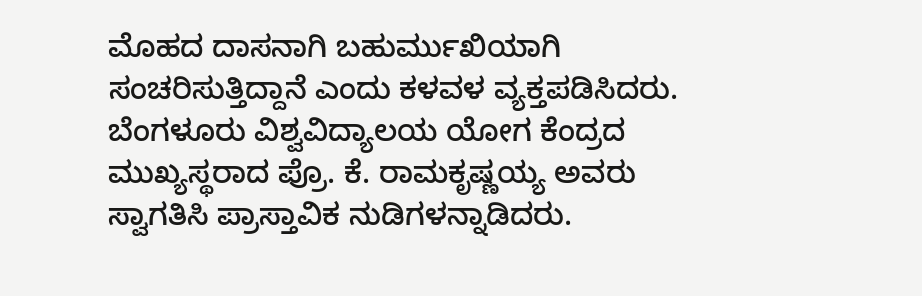ಮೊಹದ ದಾಸನಾಗಿ ಬಹುರ್ಮುಖಿಯಾಗಿ ಸಂಚರಿಸುತ್ತಿದ್ದಾನೆ ಎಂದು ಕಳವಳ ವ್ಯಕ್ತಪಡಿಸಿದರು.
ಬೆಂಗಳೂರು ವಿಶ್ವವಿದ್ಯಾಲಯ ಯೋಗ ಕೆಂದ್ರದ ಮುಖ್ಯಸ್ಥರಾದ ಪ್ರೊ. ಕೆ. ರಾಮಕೃಷ್ಣಯ್ಯ ಅವರು ಸ್ವಾಗತಿಸಿ ಪ್ರಾಸ್ತಾವಿಕ ನುಡಿಗಳನ್ನಾಡಿದರು.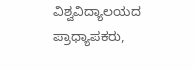ವಿಶ್ವವಿದ್ಯಾಲಯದ ಪ್ರಾಧ್ಯಾಪಕರು,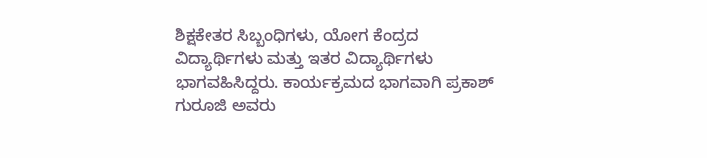ಶಿಕ್ಷಕೇತರ ಸಿಬ್ಬಂಧಿಗಳು, ಯೋಗ ಕೆಂದ್ರದ ವಿದ್ಯಾರ್ಥಿಗಳು ಮತ್ತು ಇತರ ವಿದ್ಯಾರ್ಥಿಗಳು ಭಾಗವಹಿಸಿದ್ದರು. ಕಾರ್ಯಕ್ರಮದ ಭಾಗವಾಗಿ ಪ್ರಕಾಶ್ ಗುರೂಜಿ ಅವರು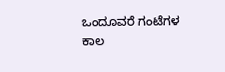ಒಂದೂವರೆ ಗಂಟೆಗಳ ಕಾಲ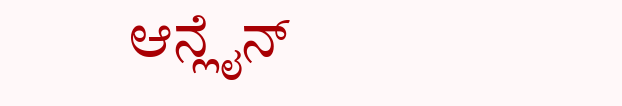ಆನ್ಲೈನ್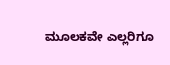ಮೂಲಕವೇ ಎಲ್ಲರಿಗೂ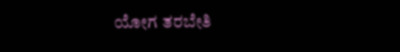ಯೋಗ ತರಬೇತಿ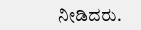ನೀಡಿದರು.